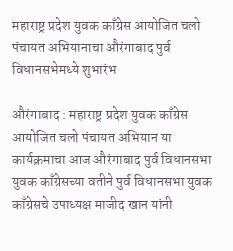महाराष्ट्र प्रदेश युवक काँग्रेस आयोजित चलो पंचायत अभियानाचा औरंगाबाद पुर्व विधानसभेमध्ये शुभारंभ

औरंगाबाद : महाराष्ट्र प्रदेश युवक काँग्रेस आयोजित चलो पंचायत अभियान या कार्यक्रमाचा आज औरंगाबाद पुर्व विधानसभा युवक काँग्रेसच्या वतीने पुर्व विधानसभा युवक काँग्रेसचे उपाध्यक्ष माजीद खान यांनी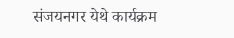संजयनगर येथे कार्यक्रम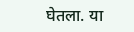घेतला. या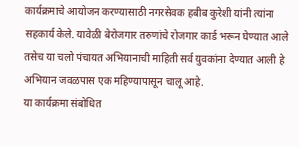कार्यक्रमाचे आयोजन करण्यासाठी नगरसेवक हबीब कुरेशी यांनी त्यांना सहकार्य केले. यावेळी बेरोजगार तरुणांचे रोजगार कार्ड भरून घेण्यात आले तसेच या चलो पंचायत अभियानाची माहिती सर्व युवकांना देण्यात आली हे अभियान जवळपास एक महिण्यापासून चालू आहे.
या कार्यक्रमा संबोधित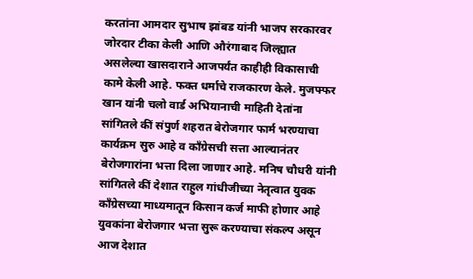करतांना आमदार सुभाष झांबड यांनी भाजप सरकारवर जोरदार टीका केली आणि औरंगाबाद जिल्ह्यात असलेल्या खासदाराने आजपर्यंत काहीही विकासाची कामे केली आहे. फक्त धर्माचे राजकारण केले. मुजफ्फर खान यांनी चलो वार्ड अभियानाची माहिती देतांना सांगितले कीं संपुर्ण शहरात बेरोजगार फार्म भरण्याचा कार्यक्रम सुरु आहे व काँग्रेसची सत्ता आल्यानंतर बेरोजगारांना भत्ता दिला जाणार आहे. मनिष चौधरी यांनी सांगितले कीं देशात राहुल गांधीजीच्या नेतृत्वात युवक काँग्रेसच्या माध्यमातून किसान कर्ज माफी होणार आहे युवकांना बेरोजगार भत्ता सुरू करण्याचा संकल्प असून आज देशात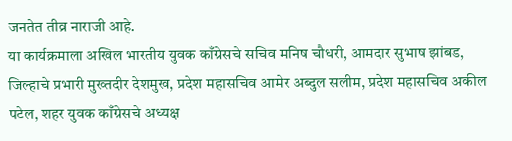जनतेत तीव्र नाराजी आहे.
या कार्यक्रमाला अखिल भारतीय युवक काँग्रेसचे सचिव मनिष चौधरी, आमदार सुभाष झांबड, जिल्हाचे प्रभारी मुख्तदीर देशमुख, प्रदेश महासचिव आमेर अब्दुल सलीम, प्रदेश महासचिव अकील पटेल, शहर युवक काँग्रेसचे अध्यक्ष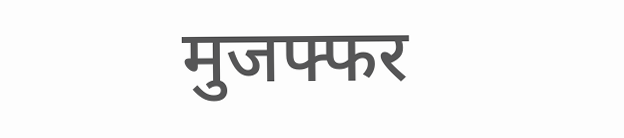मुजफ्फर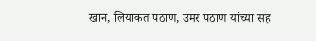खान, लियाकत पठाण, उमर पठाण यांच्या सह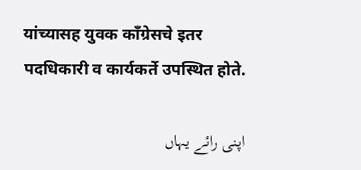यांच्यासह युवक काँग्रेसचे इतर पदधिकारी व कार्यकर्ते उपस्थित होते.

اپنی رائے یہاں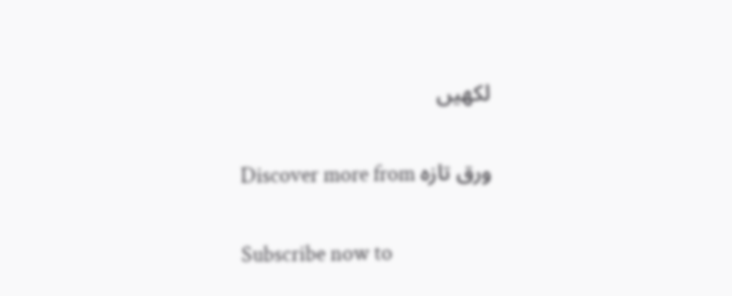لکھیں

Discover more from ورق تازہ

Subscribe now to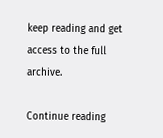keep reading and get access to the full archive.

Continue reading